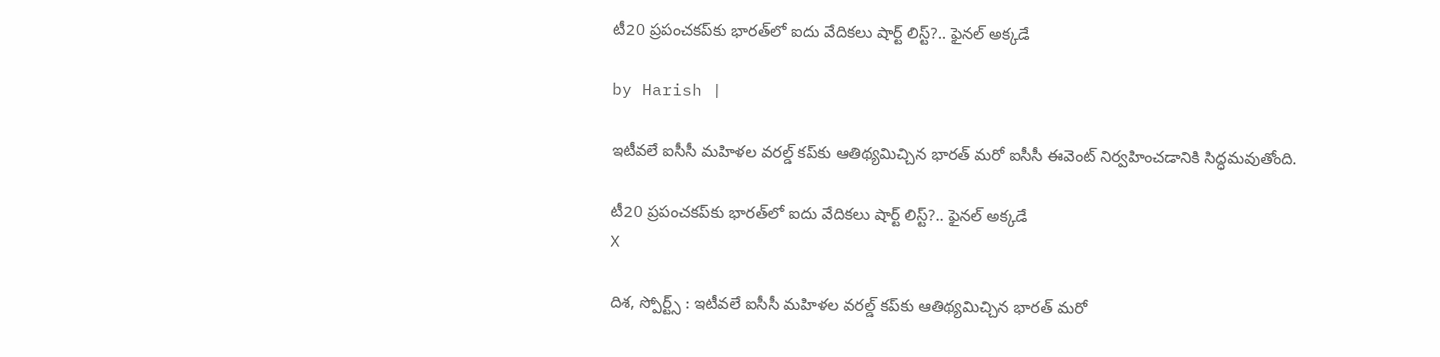టీ20 ప్రపంచకప్‌కు భారత్‌లో ఐదు వేదికలు షార్ట్ లిస్ట్?.. ఫైనల్ అక్కడే

by Harish |

ఇటీవలే ఐసీసీ మహిళల వరల్డ్ కప్‌కు ఆతిథ్యమిచ్చిన భారత్ మరో ఐసీసీ ఈవెంట్‌ నిర్వహించడానికి సిద్ధమవుతోంది.

టీ20 ప్రపంచకప్‌కు భారత్‌లో ఐదు వేదికలు షార్ట్ లిస్ట్?.. ఫైనల్ అక్కడే
X

దిశ, స్పోర్ట్స్ : ఇటీవలే ఐసీసీ మహిళల వరల్డ్ కప్‌కు ఆతిథ్యమిచ్చిన భారత్ మరో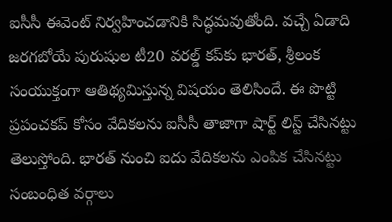ఐసీసీ ఈవెంట్‌ నిర్వహించడానికి సిద్ధమవుతోంది. వచ్చే ఏడాది జరగబోయే పురుషుల టీ20 వరల్డ్ కప్‌కు భారత్, శ్రీలంక సంయుక్తంగా ఆతిథ్యమిస్తున్న విషయం తెలిసిందే. ఈ పొట్టి ప్రపంచకప్‌ కోసం వేదికలను ఐసీసీ తాజాగా షార్ట్ లిస్ట్ చేసినట్టు తెలుస్తోంది. భారత్‌ నుంచి ఐదు వేదికలను ఎంపిక చేసినట్టు సంబంధిత వర్గాలు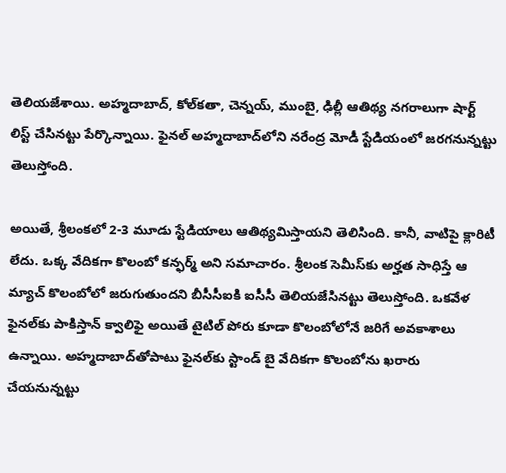తెలియజేశాయి. అహ్మదాబాద్, కోల్‌కతా, చెన్నయ్, ముంబై, ఢిల్లీ ఆతిథ్య నగరాలుగా షార్ట్ లిస్ట్ చేసినట్టు పేర్కొన్నాయి. ఫైనల్ అహ్మదాబాద్‌లోని నరేంద్ర మోడీ స్టేడియంలో జరగనున్నట్టు తెలుస్తోంది.

అయితే, శ్రీలంకలో 2-3 మూడు స్టేడియాలు ఆతిథ్యమిస్తాయని తెలిసింది. కానీ, వాటిపై క్లారిటీ లేదు. ఒక్క వేదికగా కొలంబో కన్ఫర్మ్ అని సమాచారం. శ్రీలంక సెమీస్‌కు అర్హత సాధిస్తే ఆ మ్యాచ్ కొలంబోలో జరుగుతుందని బీసీసీఐకి ఐసీసీ తెలియజేసినట్టు తెలుస్తోంది. ఒకవేళ ఫైనల్‌కు పాకిస్తాన్ క్వాలిఫై అయితే టైటిల్ పోరు కూడా కొలంబోలోనే జరిగే అవకాశాలు ఉన్నాయి. అహ్మదాబాద్‌తోపాటు ఫైనల్‌కు స్టాండ్ బై వేదికగా కొలంబోను ఖరారు చేయనున్నట్టు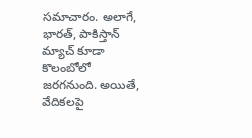సమాచారం. అలాగే, భారత్, పాకిస్తాన్ మ్యాచ్ కూడా కొలంబోలో జరగనుంది. అయితే, వేదికలపై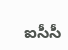ఐసీసీ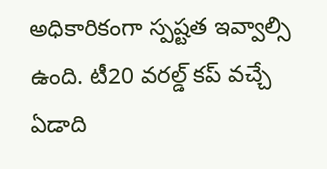అధికారికంగా స్పష్టత ఇవ్వాల్సి ఉంది. టీ20 వరల్డ్ కప్ వచ్చే ఏడాది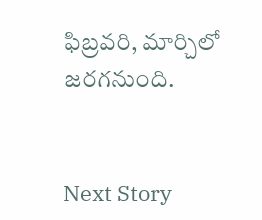ఫిబ్రవరి, మార్చిలో జరగనుంది.


Next Story